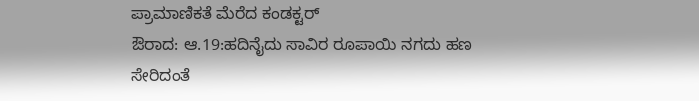ಪ್ರಾಮಾಣಿಕತೆ ಮೆರೆದ ಕಂಡಕ್ಟರ್
ಔರಾದ: ಆ.19:ಹದಿನೈದು ಸಾವಿರ ರೂಪಾಯಿ ನಗದು ಹಣ ಸೇರಿದಂತೆ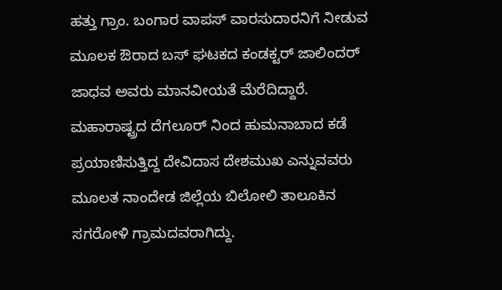ಹತ್ತು ಗ್ರಾಂ. ಬಂಗಾರ ವಾಪಸ್ ವಾರಸುದಾರನಿಗೆ ನೀಡುವ ಮೂಲಕ ಔರಾದ ಬಸ್ ಘಟಕದ ಕಂಡಕ್ಟರ್ ಜಾಲಿಂದರ್ ಜಾಧವ ಅವರು ಮಾನವೀಯತೆ ಮೆರೆದಿದ್ದಾರೆ.
ಮಹಾರಾಷ್ಟ್ರದ ದೆಗಲೂರ್ ನಿಂದ ಹುಮನಾಬಾದ ಕಡೆ ಪ್ರಯಾಣಿಸುತ್ತಿದ್ದ ದೇವಿದಾಸ ದೇಶಮುಖ ಎನ್ನುವವರು ಮೂಲತ ನಾಂದೇಡ ಜಿಲ್ಲೆಯ ಬಿಲೋಲಿ ತಾಲೂಕಿನ ಸಗರೋಳಿ ಗ್ರಾಮದವರಾಗಿದ್ದು.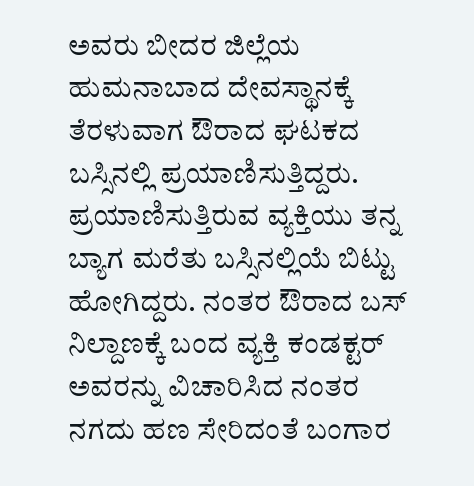ಅವರು ಬೀದರ ಜಿಲ್ಲೆಯ ಹುಮನಾಬಾದ ದೇವಸ್ಥಾನಕ್ಕೆ ತೆರಳುವಾಗ ಔರಾದ ಘಟಕದ ಬಸ್ಸಿನಲ್ಲಿ ಪ್ರಯಾಣಿಸುತ್ತಿದ್ದರು. ಪ್ರಯಾಣಿಸುತ್ತಿರುವ ವ್ಯಕ್ತಿಯು ತನ್ನ ಬ್ಯಾಗ ಮರೆತು ಬಸ್ಸಿನಲ್ಲಿಯೆ ಬಿಟ್ಟು ಹೋಗಿದ್ದರು. ನಂತರ ಔರಾದ ಬಸ್ ನಿಲ್ದಾಣಕ್ಕೆ ಬಂದ ವ್ಯಕ್ತಿ ಕಂಡಕ್ಟರ್ ಅವರನ್ನು ವಿಚಾರಿಸಿದ ನಂತರ ನಗದು ಹಣ ಸೇರಿದಂತೆ ಬಂಗಾರ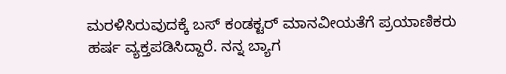ಮರಳಿಸಿರುವುದಕ್ಕೆ ಬಸ್ ಕಂಡಕ್ಟರ್ ಮಾನವೀಯತೆಗೆ ಪ್ರಯಾಣಿಕರು ಹರ್ಷ ವ್ಯಕ್ತಪಡಿಸಿದ್ದಾರೆ. ನನ್ನ ಬ್ಯಾಗ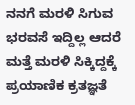ನನಗೆ ಮರಳಿ ಸಿಗುವ ಭರವಸೆ ಇದ್ದಿಲ್ಲ ಆದರೆ ಮತ್ತೆ ಮರಳಿ ಸಿಕ್ಕಿದ್ದಕ್ಕೆ ಪ್ರಯಾಣಿಕ ಕ್ರತಜ್ಞತೆ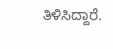ತಿಳಿಸಿದ್ದಾರೆ.